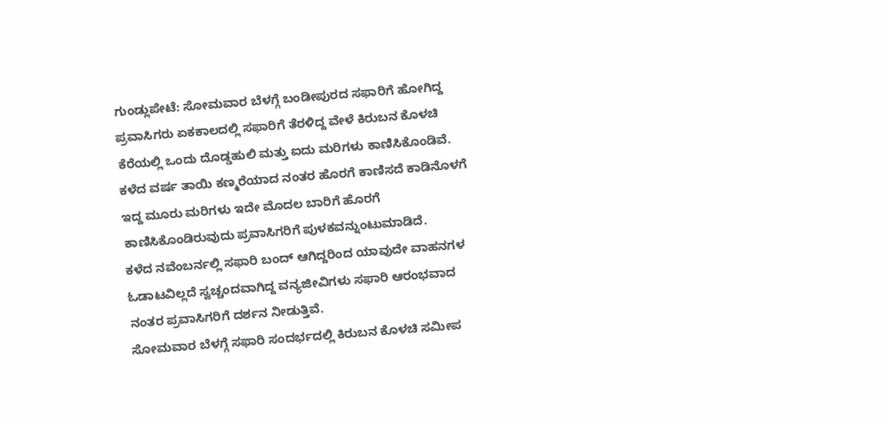ಗುಂಡ್ಲುಪೇಟೆ: ಸೋಮವಾರ ಬೆಳಗ್ಗೆ ಬಂಡೀಪುರದ ಸಫಾರಿಗೆ ಹೋಗಿದ್ದ ಪ್ರವಾಸಿಗರು ಏಕಕಾಲದಲ್ಲಿ ಸಫಾರಿಗೆ ತೆರಳಿದ್ದ ವೇಳೆ ಕಿರುಬನ ಕೊಳಚಿ ಕೆರೆಯಲ್ಲಿ ಒಂದು ದೊಡ್ಡಹುಲಿ ಮತ್ತು ಐದು ಮರಿಗಳು ಕಾಣಿಸಿಕೊಂಡಿವೆ.
ಕಳೆದ ವರ್ಷ ತಾಯಿ ಕಣ್ಮರೆಯಾದ ನಂತರ ಹೊರಗೆ ಕಾಣಿಸದೆ ಕಾಡಿನೊಳಗೆ ಇದ್ದ ಮೂರು ಮರಿಗಳು ಇದೇ ಮೊದಲ ಬಾರಿಗೆ ಹೊರಗೆ ಕಾಣಿಸಿಕೊಂಡಿರುವುದು ಪ್ರವಾಸಿಗರಿಗೆ ಪುಳಕವನ್ನುಂಟುಮಾಡಿದೆ.
ಕಳೆದ ನವೆಂಬರ್ನಲ್ಲಿ ಸಫಾರಿ ಬಂದ್ ಆಗಿದ್ದರಿಂದ ಯಾವುದೇ ವಾಹನಗಳ ಓಡಾಟವಿಲ್ಲದೆ ಸ್ವಚ್ಚಂದವಾಗಿದ್ದ ವನ್ಯಜೀವಿಗಳು ಸಫಾರಿ ಆರಂಭವಾದ ನಂತರ ಪ್ರವಾಸಿಗರಿಗೆ ದರ್ಶನ ನೀಡುತ್ತಿವೆ.
ಸೋಮವಾರ ಬೆಳಗ್ಗೆ ಸಫಾರಿ ಸಂದರ್ಭದಲ್ಲಿ ಕಿರುಬನ ಕೊಳಚಿ ಸಮೀಪ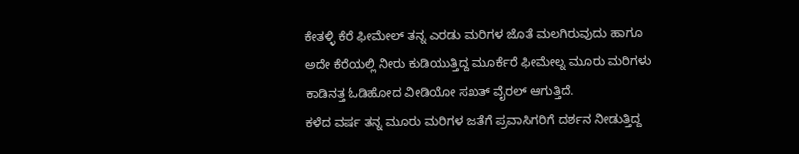ಕೇತಳ್ಳಿ ಕೆರೆ ಫೀಮೇಲ್ ತನ್ನ ಎರಡು ಮರಿಗಳ ಜೊತೆ ಮಲಗಿರುವುದು ಹಾಗೂ ಅದೇ ಕೆರೆಯಲ್ಲಿ ನೀರು ಕುಡಿಯುತ್ತಿದ್ದ ಮೂರ್ಕೆರೆ ಫೀಮೇಲ್ನ ಮೂರು ಮರಿಗಳು ಕಾಡಿನತ್ತ ಓಡಿಹೋದ ವೀಡಿಯೋ ಸಖತ್ ವೈರಲ್ ಆಗುತ್ತಿದೆ.
ಕಳೆದ ವರ್ಷ ತನ್ನ ಮೂರು ಮರಿಗಳ ಜತೆಗೆ ಪ್ರವಾಸಿಗರಿಗೆ ದರ್ಶನ ನೀಡುತ್ತಿದ್ದ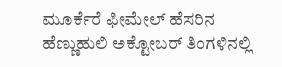ಮೂರ್ಕೆರೆ ಫೀಮೇಲ್ ಹೆಸರಿನ ಹೆಣ್ಣುಹುಲಿ ಅಕ್ಟೋಬರ್ ತಿಂಗಳಿನಲ್ಲಿ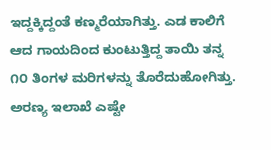ಇದ್ದಕ್ಕಿದ್ದಂತೆ ಕಣ್ಮರೆಯಾಗಿತ್ತು. ಎಡ ಕಾಲಿಗೆ ಆದ ಗಾಯದಿಂದ ಕುಂಟುತ್ತಿದ್ದ ತಾಯಿ ತನ್ನ ೧೦ ತಿಂಗಳ ಮರಿಗಳನ್ನು ತೊರೆದುಹೋಗಿತ್ತು. ಅರಣ್ಯ ಇಲಾಖೆ ಎಷ್ಟೇ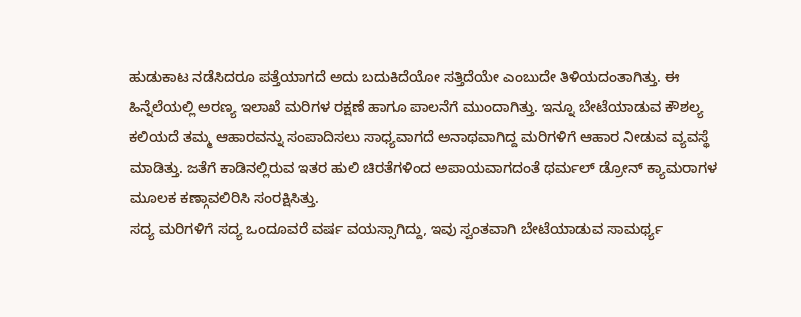ಹುಡುಕಾಟ ನಡೆಸಿದರೂ ಪತ್ತೆಯಾಗದೆ ಅದು ಬದುಕಿದೆಯೋ ಸತ್ತಿದೆಯೇ ಎಂಬುದೇ ತಿಳಿಯದಂತಾಗಿತ್ತು. ಈ ಹಿನ್ನೆಲೆಯಲ್ಲಿ ಅರಣ್ಯ ಇಲಾಖೆ ಮರಿಗಳ ರಕ್ಷಣೆ ಹಾಗೂ ಪಾಲನೆಗೆ ಮುಂದಾಗಿತ್ತು. ಇನ್ನೂ ಬೇಟೆಯಾಡುವ ಕೌಶಲ್ಯ ಕಲಿಯದೆ ತಮ್ಮ ಆಹಾರವನ್ನು ಸಂಪಾದಿಸಲು ಸಾಧ್ಯವಾಗದೆ ಅನಾಥವಾಗಿದ್ದ ಮರಿಗಳಿಗೆ ಆಹಾರ ನೀಡುವ ವ್ಯವಸ್ಥೆ ಮಾಡಿತ್ತು. ಜತೆಗೆ ಕಾಡಿನಲ್ಲಿರುವ ಇತರ ಹುಲಿ ಚಿರತೆಗಳಿಂದ ಅಪಾಯವಾಗದಂತೆ ಥರ್ಮಲ್ ಡ್ರೋನ್ ಕ್ಯಾಮರಾಗಳ ಮೂಲಕ ಕಣ್ಗಾವಲಿರಿಸಿ ಸಂರಕ್ಷಿಸಿತ್ತು.
ಸದ್ಯ ಮರಿಗಳಿಗೆ ಸದ್ಯ ಒಂದೂವರೆ ವರ್ಷ ವಯಸ್ಸಾಗಿದ್ದು, ಇವು ಸ್ವಂತವಾಗಿ ಬೇಟೆಯಾಡುವ ಸಾಮರ್ಥ್ಯ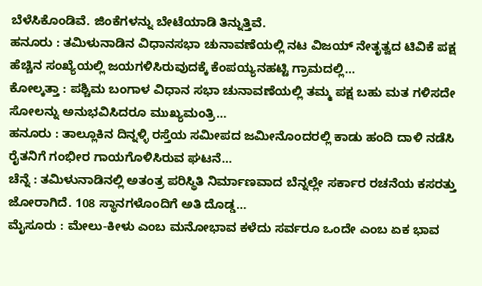ಬೆಳೆಸಿಕೊಂಡಿವೆ. ಜಿಂಕೆಗಳನ್ನು ಬೇಟೆಯಾಡಿ ತಿನ್ನುತ್ತಿವೆ.
ಹನೂರು : ತಮಿಳುನಾಡಿನ ವಿಧಾನಸಭಾ ಚುನಾವಣೆಯಲ್ಲಿ ನಟ ವಿಜಯ್ ನೇತೃತ್ವದ ಟಿವಿಕೆ ಪಕ್ಷ ಹೆಚ್ಚಿನ ಸಂಖ್ಯೆಯಲ್ಲಿ ಜಯಗಳಿಸಿರುವುದಕ್ಕೆ ಕೆಂಪಯ್ಯನಹಟ್ಟಿ ಗ್ರಾಮದಲ್ಲಿ…
ಕೋಲ್ಕತ್ತಾ : ಪಶ್ಚಿಮ ಬಂಗಾಳ ವಿಧಾನ ಸಭಾ ಚುನಾವಣೆಯಲ್ಲಿ ತಮ್ಮ ಪಕ್ಷ ಬಹು ಮತ ಗಳಿಸದೇ ಸೋಲನ್ನು ಅನುಭವಿಸಿದರೂ ಮುಖ್ಯಮಂತ್ರಿ…
ಹನೂರು : ತಾಲ್ಲೂಕಿನ ದಿನ್ನಳ್ಳಿ ರಸ್ತೆಯ ಸಮೀಪದ ಜಮೀನೊಂದರಲ್ಲಿ ಕಾಡು ಹಂದಿ ದಾಳಿ ನಡೆಸಿ ರೈತನಿಗೆ ಗಂಭೀರ ಗಾಯಗೊಳಿಸಿರುವ ಘಟನೆ…
ಚೆನ್ನೆ : ತಮಿಳುನಾಡಿನಲ್ಲಿ ಅತಂತ್ರ ಪರಿಸ್ಥಿತಿ ನಿರ್ಮಾಣವಾದ ಬೆನ್ನಲ್ಲೇ ಸರ್ಕಾರ ರಚನೆಯ ಕಸರತ್ತು ಜೋರಾಗಿದೆ. 108 ಸ್ಥಾನಗಳೊಂದಿಗೆ ಅತಿ ದೊಡ್ಡ…
ಮೈಸೂರು : ಮೇಲು-ಕೀಳು ಎಂಬ ಮನೋಭಾವ ಕಳೆದು ಸರ್ವರೂ ಒಂದೇ ಎಂಬ ಏಕ ಭಾವ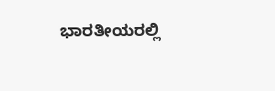ಭಾರತೀಯರಲ್ಲಿ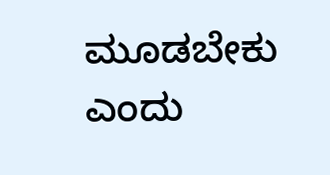ಮೂಡಬೇಕು ಎಂದು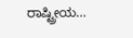ರಾಷ್ಟ್ರೀಯ…